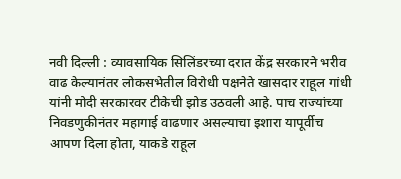नवी दिल्ली : व्यावसायिक सिलिंडरच्या दरात केंद्र सरकारने भरीव वाढ केल्यानंतर लोकसभेतील विरोधी पक्षनेते खासदार राहूल गांधी यांनी मोदी सरकारवर टीकेची झोड उठवली आहे. पाच राज्यांच्या निवडणुकीनंतर महागाई वाढणार असल्याचा इशारा यापूर्वीच आपण दिला होता, याकडे राहूल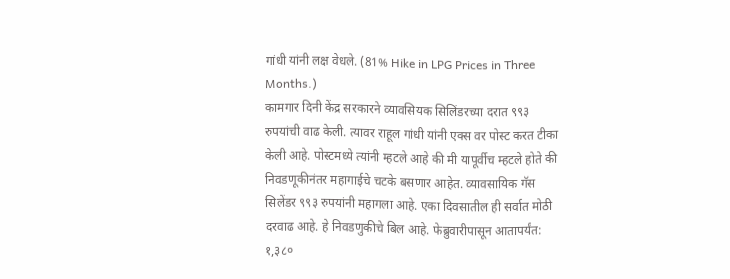गांधी यांनी लक्ष वेधले. (81% Hike in LPG Prices in Three Months.)
कामगार दिनी केंद्र सरकारने व्यावसियक सिलिंडरच्या दरात ९९३ रुपयांची वाढ केली. त्यावर राहूल गांधी यांनी एक्स वर पोस्ट करत टीका केली आहे. पोस्टमध्ये त्यांनी म्हटले आहे की मी यापूर्वीच म्हटले होते की निवडणूकीनंतर महागाईचे चटके बसणार आहेत. व्यावसायिक गॅस सिलेंडर ९९३ रुपयांनी महागला आहे. एका दिवसातील ही सर्वात मोठी दरवाढ आहे. हे निवडणुकीचे बिल आहे. फेब्रुवारीपासून आतापर्यंत: १,३८०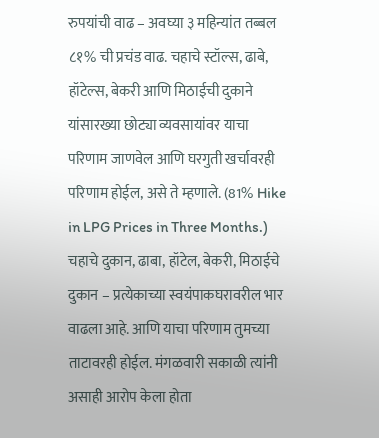रुपयांची वाढ – अवघ्या ३ महिन्यांत तब्बल ८१% ची प्रचंड वाढ. चहाचे स्टॉल्स, ढाबे, हॉटेल्स, बेकरी आणि मिठाईची दुकाने यांसारख्या छोट्या व्यवसायांवर याचा परिणाम जाणवेल आणि घरगुती खर्चावरही परिणाम होईल, असे ते म्हणाले. (81% Hike in LPG Prices in Three Months.)
चहाचे दुकान, ढाबा, हॉटेल, बेकरी, मिठाईचे दुकान – प्रत्येकाच्या स्वयंपाकघरावरील भार वाढला आहे. आणि याचा परिणाम तुमच्या ताटावरही होईल. मंगळवारी सकाळी त्यांनी असाही आरोप केला होता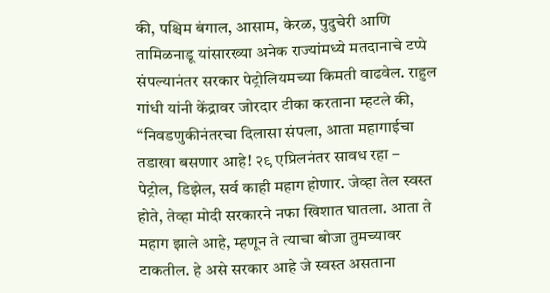की, पश्चिम बंगाल, आसाम, केरळ, पुदुचेरी आणि तामिळनाडू यांसारख्या अनेक राज्यांमध्ये मतदानाचे टप्पे संपल्यानंतर सरकार पेट्रोलियमच्या किमती वाढवेल. राहुल गांधी यांनी केंद्रावर जोरदार टीका करताना म्हटले की, “निवडणुकीनंतरचा दिलासा संपला, आता महागाईचा तडाखा बसणार आहे! २९ एप्रिलनंतर सावध रहा – पेट्रोल, डिझेल, सर्व काही महाग होणार. जेव्हा तेल स्वस्त होते, तेव्हा मोदी सरकारने नफा खिशात घातला. आता ते महाग झाले आहे, म्हणून ते त्याचा बोजा तुमच्यावर टाकतील. हे असे सरकार आहे जे स्वस्त असताना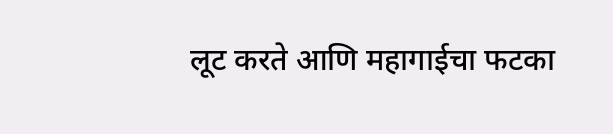लूट करते आणि महागाईचा फटका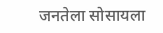जनतेला सोसायला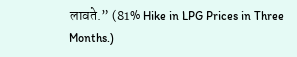लावते.” (81% Hike in LPG Prices in Three Months.)